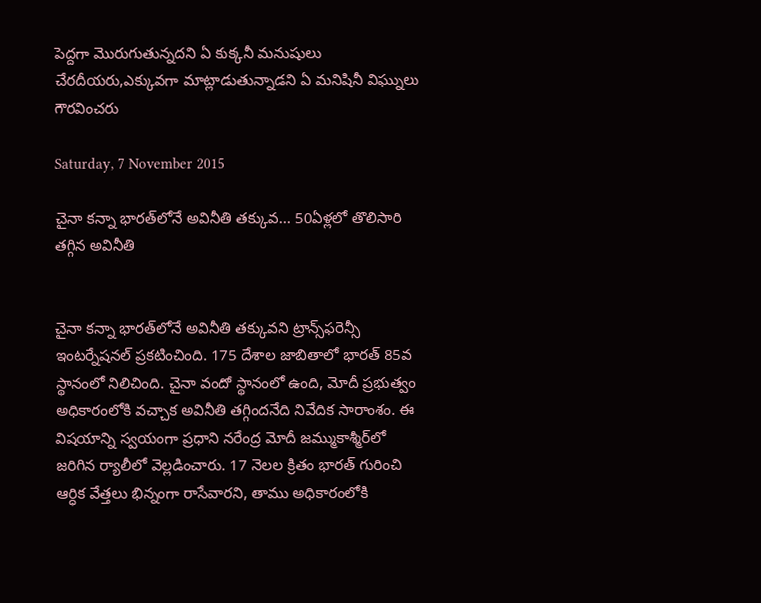పెద్దగా మొరుగుతున్నదని ఏ కుక్కనీ మనుషులు చేరదీయరు,ఎక్కువగా మాట్లాడుతున్నాడని ఏ మనిషినీ విఘ్నులు గౌరవించరు

Saturday, 7 November 2015

చైనా కన్నా భారత్‌లోనే అవినీతి తక్కువ... 50ఏళ్లలో తొలిసారి తగ్గిన అవినీతి


చైనా కన్నా భారత్‌లోనే అవినీతి తక్కువని ట్రాన్స్‌ఫరెన్సీ ఇంటర్నేషనల్ ప్రకటించింది. 175 దేశాల జాబితాలో భారత్ 85వ స్థానంలో నిలిచింది. చైనా వందో స్థానంలో ఉంది, మోదీ ప్రభుత్వం అధికారంలోకి వచ్చాక అవినీతి తగ్గిందనేది నివేదిక సారాంశం. ఈ విషయాన్ని స్వయంగా ప్రధాని నరేంద్ర మోదీ జమ్ముకాశ్మీర్‌లో జరిగిన ర్యాలీలో వెల్లడించారు. 17 నెలల క్రితం భారత్ గురించి ఆర్ధిక వేత్తలు భిన్నంగా రాసేవారని, తాము అధికారంలోకి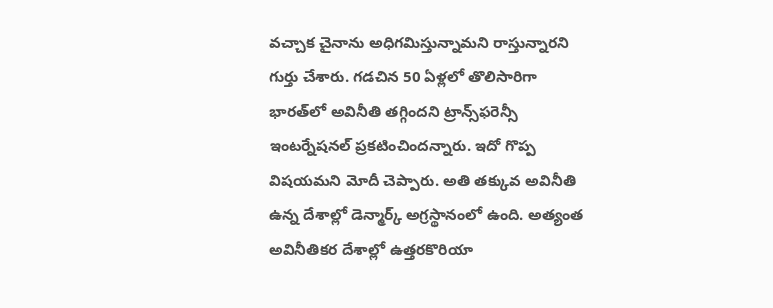వచ్చాక చైనాను అధిగమిస్తున్నామని రాస్తున్నారని గుర్తు చేశారు. గడచిన 50 ఏళ్లలో తొలిసారిగా భారత్‌లో అవినీతి తగ్గిందని ట్రాన్స్‌ఫరెన్సీ ఇంటర్నేషనల్ ప్రకటించిందన్నారు. ఇదో గొప్ప విషయమని మోదీ చెప్పారు. అతి తక్కువ అవినీతి ఉన్న దేశాల్లో డెన్మార్క్ అగ్రస్థానంలో ఉంది. అత్యంత అవినీతికర దేశాల్లో ఉత్తరకొరియా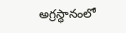అగ్రస్ధానంలో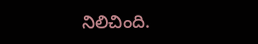నిలిచింది.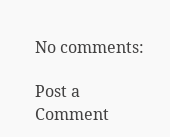No comments:

Post a Comment